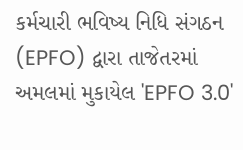કર્મચારી ભવિષ્ય નિધિ સંગઠન (EPFO) દ્વારા તાજેતરમાં અમલમાં મુકાયેલ 'EPFO 3.0'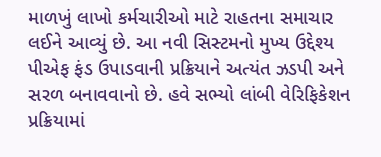માળખું લાખો કર્મચારીઓ માટે રાહતના સમાચાર લઈને આવ્યું છે. આ નવી સિસ્ટમનો મુખ્ય ઉદ્દેશ્ય પીએફ ફંડ ઉપાડવાની પ્રક્રિયાને અત્યંત ઝડપી અને સરળ બનાવવાનો છે. હવે સભ્યો લાંબી વેરિફિકેશન પ્રક્રિયામાં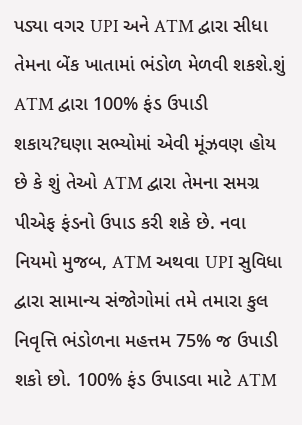પડ્યા વગર UPI અને ATM દ્વારા સીધા તેમના બેંક ખાતામાં ભંડોળ મેળવી શકશે.શું ATM દ્વારા 100% ફંડ ઉપાડી શકાય?ઘણા સભ્યોમાં એવી મૂંઝવણ હોય છે કે શું તેઓ ATM દ્વારા તેમના સમગ્ર પીએફ ફંડનો ઉપાડ કરી શકે છે. નવા નિયમો મુજબ, ATM અથવા UPI સુવિધા દ્વારા સામાન્ય સંજોગોમાં તમે તમારા કુલ નિવૃત્તિ ભંડોળના મહત્તમ 75% જ ઉપાડી શકો છો. 100% ફંડ ઉપાડવા માટે ATM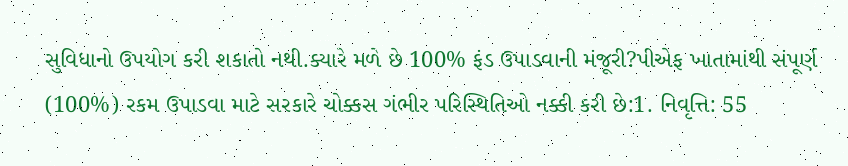સુવિધાનો ઉપયોગ કરી શકાતો નથી.ક્યારે મળે છે 100% ફંડ ઉપાડવાની મંજૂરી?પીએફ ખાતામાંથી સંપૂર્ણ (100%) રકમ ઉપાડવા માટે સરકારે ચોક્કસ ગંભીર પરિસ્થિતિઓ નક્કી કરી છે:1. નિવૃત્તિ: 55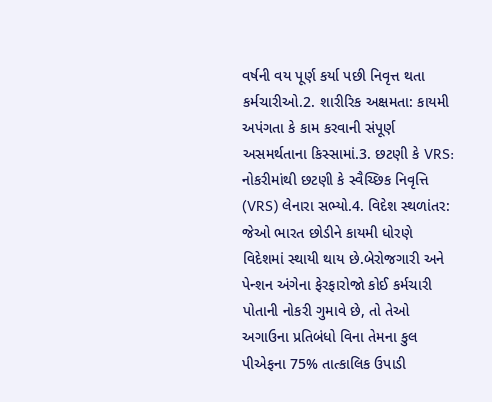વર્ષની વય પૂર્ણ કર્યા પછી નિવૃત્ત થતા કર્મચારીઓ.2. શારીરિક અક્ષમતા: કાયમી અપંગતા કે કામ કરવાની સંપૂર્ણ અસમર્થતાના કિસ્સામાં.3. છટણી કે VRS: નોકરીમાંથી છટણી કે સ્વૈચ્છિક નિવૃત્તિ (VRS) લેનારા સભ્યો.4. વિદેશ સ્થળાંતર: જેઓ ભારત છોડીને કાયમી ધોરણે વિદેશમાં સ્થાયી થાય છે.બેરોજગારી અને પેન્શન અંગેના ફેરફારોજો કોઈ કર્મચારી પોતાની નોકરી ગુમાવે છે, તો તેઓ અગાઉના પ્રતિબંધો વિના તેમના કુલ પીએફના 75% તાત્કાલિક ઉપાડી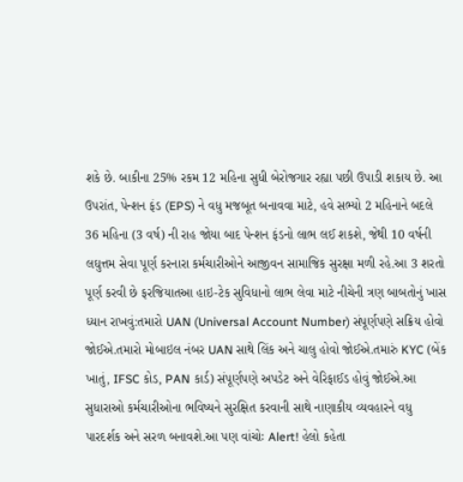શકે છે. બાકીના 25% રકમ 12 મહિના સુધી બેરોજગાર રહ્યા પછી ઉપાડી શકાય છે. આ ઉપરાંત, પેન્શન ફંડ (EPS) ને વધુ મજબૂત બનાવવા માટે, હવે સભ્યો 2 મહિનાને બદલે 36 મહિના (3 વર્ષ) ની રાહ જોયા બાદ પેન્શન ફંડનો લાભ લઈ શકશે, જેથી 10 વર્ષની લઘુત્તમ સેવા પૂર્ણ કરનારા કર્મચારીઓને આજીવન સામાજિક સુરક્ષા મળી રહે.આ 3 શરતો પૂર્ણ કરવી છે ફરજિયાતઆ હાઇ-ટેક સુવિધાનો લાભ લેવા માટે નીચેની ત્રણ બાબતોનું ખાસ ધ્યાન રાખવું:તમારો UAN (Universal Account Number) સંપૂર્ણપણે સક્રિય હોવો જોઈએ.તમારો મોબાઇલ નંબર UAN સાથે લિંક અને ચાલુ હોવો જોઈએ.તમારું KYC (બેંક ખાતું, IFSC કોડ, PAN કાર્ડ) સંપૂર્ણપણે અપડેટ અને વેરિફાઈડ હોવું જોઈએ.આ સુધારાઓ કર્મચારીઓના ભવિષ્યને સુરક્ષિત કરવાની સાથે નાણાકીય વ્યવહારને વધુ પારદર્શક અને સરળ બનાવશે.આ પણ વાંચોઃ Alert! હેલો કહેતા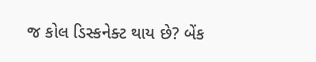જ કોલ ડિસ્કનેક્ટ થાય છે? બેંક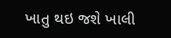ખાતુ થઇ જશે ખાલી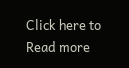Click here to Read more